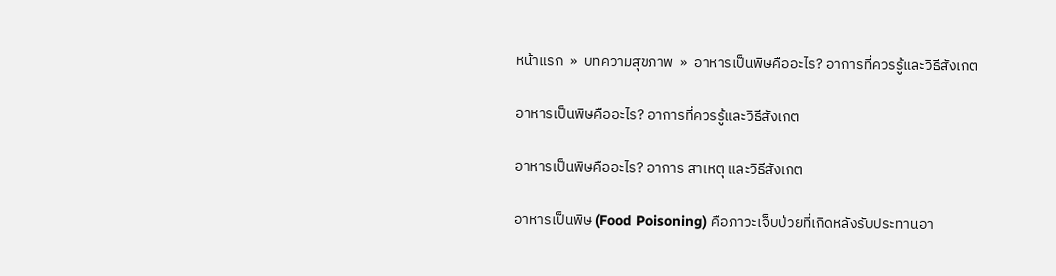หน้าแรก  »  บทความสุขภาพ  »  อาหารเป็นพิษคืออะไร? อาการที่ควรรู้และวิธีสังเกต

อาหารเป็นพิษคืออะไร? อาการที่ควรรู้และวิธีสังเกต

อาหารเป็นพิษคืออะไร? อาการ สาเหตุ และวิธีสังเกต

อาหารเป็นพิษ (Food Poisoning) คือภาวะเจ็บป่วยที่เกิดหลังรับประทานอา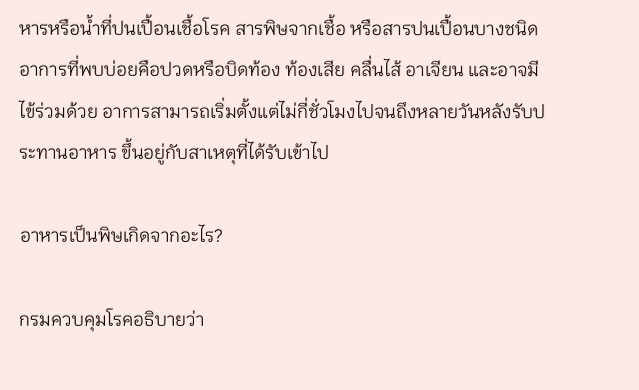หารหรือน้ำที่ปนเปื้อนเชื้อโรค สารพิษจากเชื้อ หรือสารปนเปื้อนบางชนิด อาการที่พบบ่อยคือปวดหรือบิดท้อง ท้องเสีย คลื่นไส้ อาเจียน และอาจมีไข้ร่วมด้วย อาการสามารถเริ่มตั้งแต่ไม่กี่ชั่วโมงไปจนถึงหลายวันหลังรับประทานอาหาร ขึ้นอยู่กับสาเหตุที่ได้รับเข้าไป

อาหารเป็นพิษเกิดจากอะไร?

กรมควบคุมโรคอธิบายว่า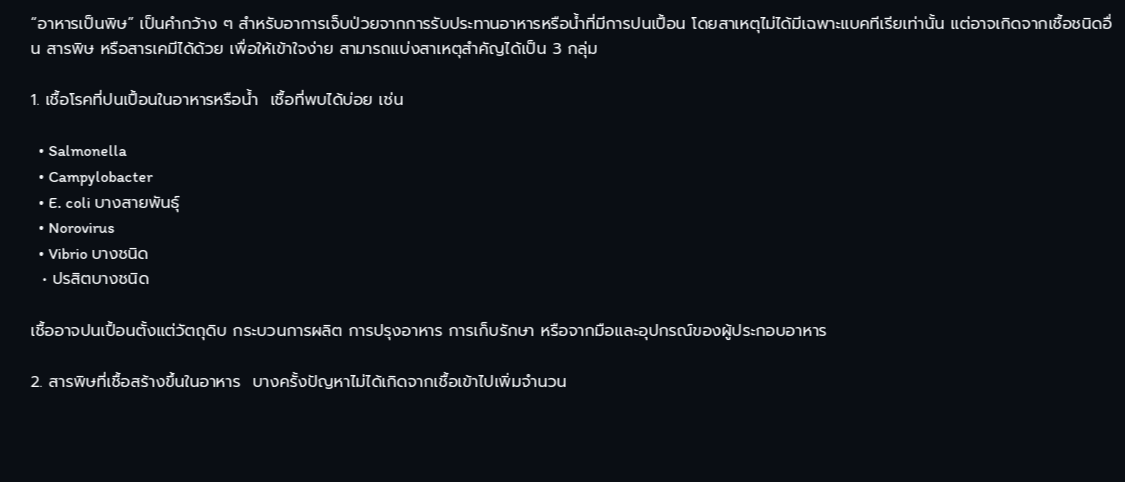“อาหารเป็นพิษ” เป็นคำกว้าง ๆ สำหรับอาการเจ็บป่วยจากการรับประทานอาหารหรือน้ำที่มีการปนเปื้อน โดยสาเหตุไม่ได้มีเฉพาะแบคทีเรียเท่านั้น แต่อาจเกิดจากเชื้อชนิดอื่น สารพิษ หรือสารเคมีได้ด้วย เพื่อให้เข้าใจง่าย สามารถแบ่งสาเหตุสำคัญได้เป็น 3 กลุ่ม

1. เชื้อโรคที่ปนเปื้อนในอาหารหรือน้ำ  เชื้อที่พบได้บ่อย เช่น

  • Salmonella
  • Campylobacter
  • E. coli บางสายพันธุ์
  • Norovirus
  • Vibrio บางชนิด
  • ปรสิตบางชนิด

เชื้ออาจปนเปื้อนตั้งแต่วัตถุดิบ กระบวนการผลิต การปรุงอาหาร การเก็บรักษา หรือจากมือและอุปกรณ์ของผู้ประกอบอาหาร

2. สารพิษที่เชื้อสร้างขึ้นในอาหาร  บางครั้งปัญหาไม่ได้เกิดจากเชื้อเข้าไปเพิ่มจำนวน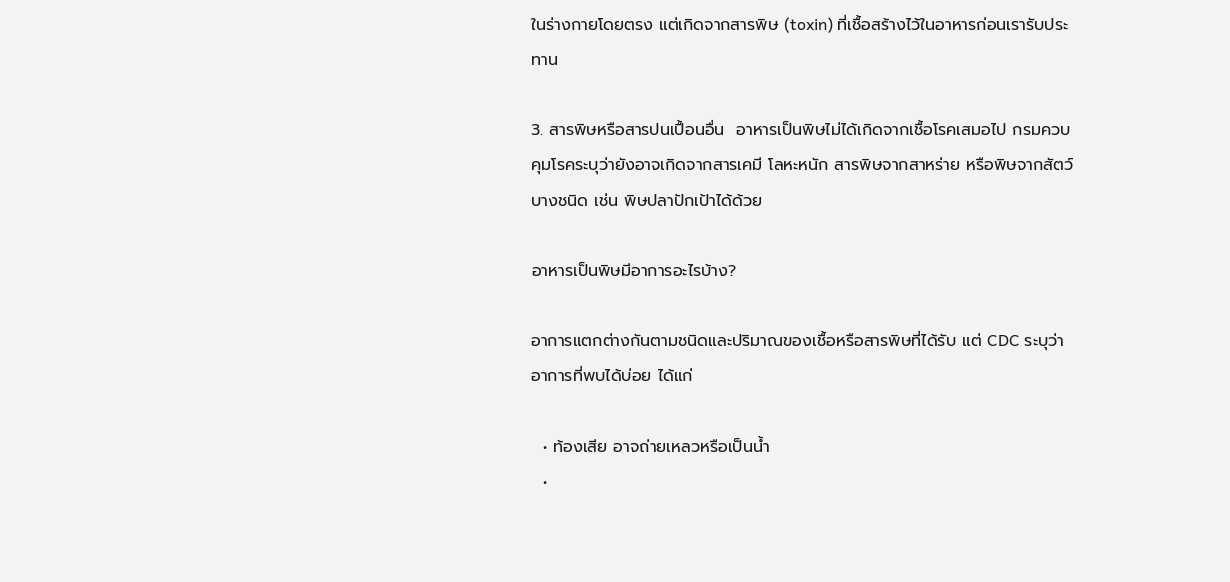ในร่างกายโดยตรง แต่เกิดจากสารพิษ (toxin) ที่เชื้อสร้างไว้ในอาหารก่อนเรารับประทาน

3. สารพิษหรือสารปนเปื้อนอื่น  อาหารเป็นพิษไม่ได้เกิดจากเชื้อโรคเสมอไป กรมควบคุมโรคระบุว่ายังอาจเกิดจากสารเคมี โลหะหนัก สารพิษจากสาหร่าย หรือพิษจากสัตว์บางชนิด เช่น พิษปลาปักเป้าได้ด้วย

อาหารเป็นพิษมีอาการอะไรบ้าง?

อาการแตกต่างกันตามชนิดและปริมาณของเชื้อหรือสารพิษที่ได้รับ แต่ CDC ระบุว่าอาการที่พบได้บ่อย ได้แก่

  • ท้องเสีย อาจถ่ายเหลวหรือเป็นน้ำ
  •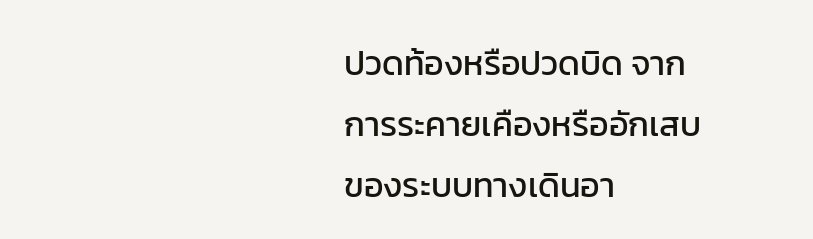ปวดท้องหรือปวดบิด จากการระคายเคืองหรืออักเสบของระบบทางเดินอา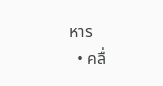หาร
  • คลื่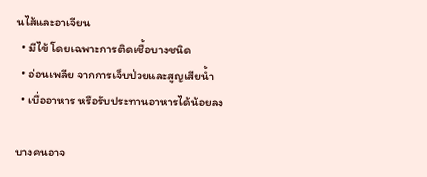นไส้และอาเจียน
  • มีไข้ โดยเฉพาะการติดเชื้อบางชนิด
  • อ่อนเพลีย จากการเจ็บป่วยและสูญเสียน้ำ
  • เบื่ออาหาร หรือรับประทานอาหารได้น้อยลง

บางคนอาจ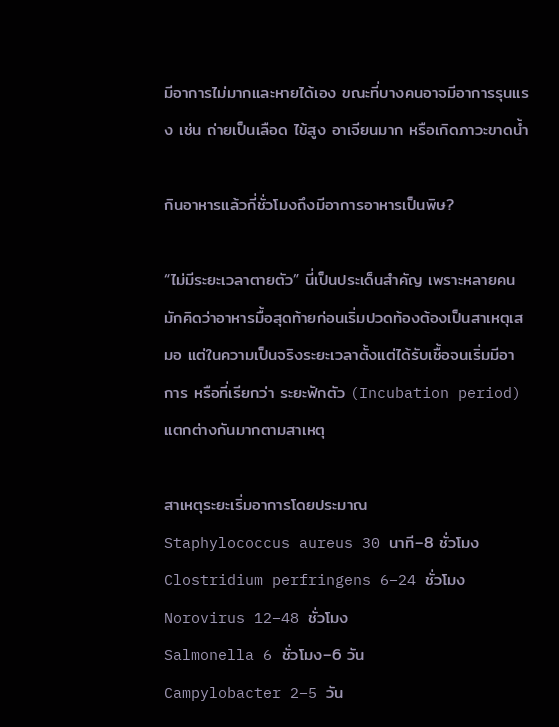มีอาการไม่มากและหายได้เอง ขณะที่บางคนอาจมีอาการรุนแรง เช่น ถ่ายเป็นเลือด ไข้สูง อาเจียนมาก หรือเกิดภาวะขาดน้ำ

กินอาหารแล้วกี่ชั่วโมงถึงมีอาการอาหารเป็นพิษ?

“ไม่มีระยะเวลาตายตัว” นี่เป็นประเด็นสำคัญ เพราะหลายคนมักคิดว่าอาหารมื้อสุดท้ายก่อนเริ่มปวดท้องต้องเป็นสาเหตุเสมอ แต่ในความเป็นจริงระยะเวลาตั้งแต่ได้รับเชื้อจนเริ่มมีอาการ หรือที่เรียกว่า ระยะฟักตัว (Incubation period) แตกต่างกันมากตามสาเหตุ

สาเหตุระยะเริ่มอาการโดยประมาณ
Staphylococcus aureus 30 นาที–8 ชั่วโมง
Clostridium perfringens 6–24 ชั่วโมง
Norovirus 12–48 ชั่วโมง
Salmonella 6 ชั่วโมง–6 วัน
Campylobacter 2–5 วัน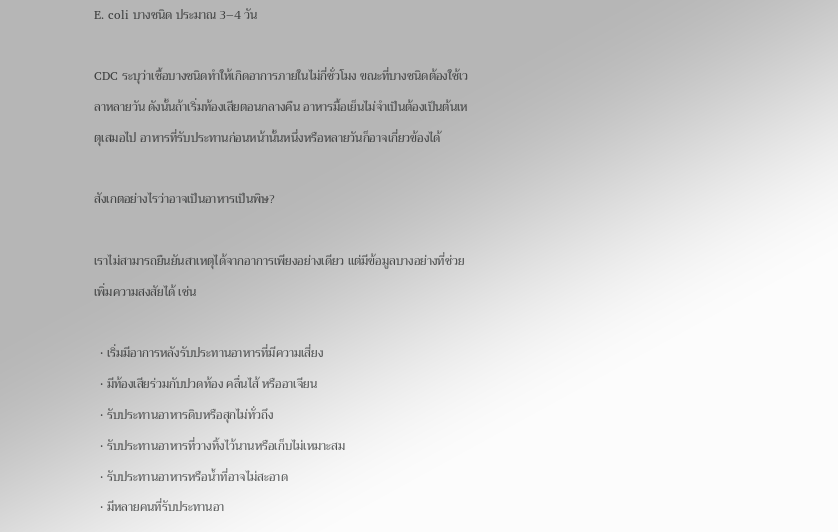E. coli บางชนิด ประมาณ 3–4 วัน

CDC ระบุว่าเชื้อบางชนิดทำให้เกิดอาการภายในไม่กี่ชั่วโมง ขณะที่บางชนิดต้องใช้เวลาหลายวัน ดังนั้นถ้าเริ่มท้องเสียตอนกลางคืน อาหารมื้อเย็นไม่จำเป็นต้องเป็นต้นเหตุเสมอไป อาหารที่รับประทานก่อนหน้านั้นหนึ่งหรือหลายวันก็อาจเกี่ยวข้องได้

สังเกตอย่างไรว่าอาจเป็นอาหารเป็นพิษ?

เราไม่สามารถยืนยันสาเหตุได้จากอาการเพียงอย่างเดียว แต่มีข้อมูลบางอย่างที่ช่วยเพิ่มความสงสัยได้ เช่น

  • เริ่มมีอาการหลังรับประทานอาหารที่มีความเสี่ยง
  • มีท้องเสียร่วมกับปวดท้อง คลื่นไส้ หรืออาเจียน
  • รับประทานอาหารดิบหรือสุกไม่ทั่วถึง
  • รับประทานอาหารที่วางทิ้งไว้นานหรือเก็บไม่เหมาะสม
  • รับประทานอาหารหรือน้ำที่อาจไม่สะอาด
  • มีหลายคนที่รับประทานอา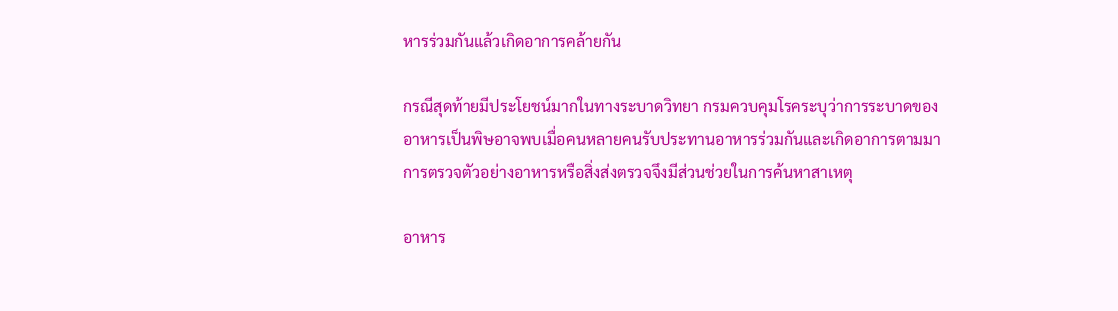หารร่วมกันแล้วเกิดอาการคล้ายกัน

กรณีสุดท้ายมีประโยชน์มากในทางระบาดวิทยา กรมควบคุมโรคระบุว่าการระบาดของอาหารเป็นพิษอาจพบเมื่อคนหลายคนรับประทานอาหารร่วมกันและเกิดอาการตามมา การตรวจตัวอย่างอาหารหรือสิ่งส่งตรวจจึงมีส่วนช่วยในการค้นหาสาเหตุ

อาหาร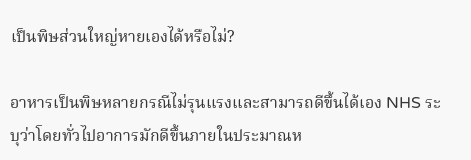เป็นพิษส่วนใหญ่หายเองได้หรือไม่?

อาหารเป็นพิษหลายกรณีไม่รุนแรงและสามารถดีขึ้นได้เอง NHS ระบุว่าโดยทั่วไปอาการมักดีขึ้นภายในประมาณห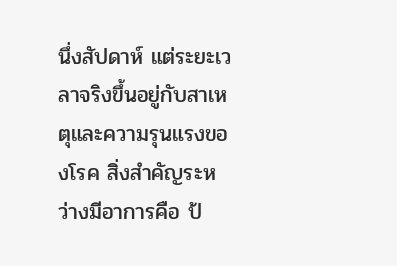นึ่งสัปดาห์ แต่ระยะเวลาจริงขึ้นอยู่กับสาเหตุและความรุนแรงของโรค สิ่งสำคัญระหว่างมีอาการคือ ป้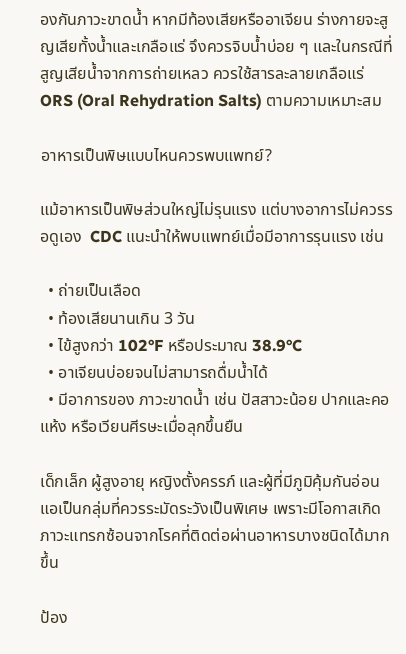องกันภาวะขาดน้ำ หากมีท้องเสียหรืออาเจียน ร่างกายจะสูญเสียทั้งน้ำและเกลือแร่ จึงควรจิบน้ำบ่อย ๆ และในกรณีที่สูญเสียน้ำจากการถ่ายเหลว ควรใช้สารละลายเกลือแร่ ORS (Oral Rehydration Salts) ตามความเหมาะสม

อาหารเป็นพิษแบบไหนควรพบแพทย์?

แม้อาหารเป็นพิษส่วนใหญ่ไม่รุนแรง แต่บางอาการไม่ควรรอดูเอง  CDC แนะนำให้พบแพทย์เมื่อมีอาการรุนแรง เช่น

  • ถ่ายเป็นเลือด
  • ท้องเสียนานเกิน 3 วัน
  • ไข้สูงกว่า 102°F หรือประมาณ 38.9°C
  • อาเจียนบ่อยจนไม่สามารถดื่มน้ำได้
  • มีอาการของ ภาวะขาดน้ำ เช่น ปัสสาวะน้อย ปากและคอแห้ง หรือเวียนศีรษะเมื่อลุกขึ้นยืน

เด็กเล็ก ผู้สูงอายุ หญิงตั้งครรภ์ และผู้ที่มีภูมิคุ้มกันอ่อนแอเป็นกลุ่มที่ควรระมัดระวังเป็นพิเศษ เพราะมีโอกาสเกิดภาวะแทรกซ้อนจากโรคที่ติดต่อผ่านอาหารบางชนิดได้มากขึ้น

ป้อง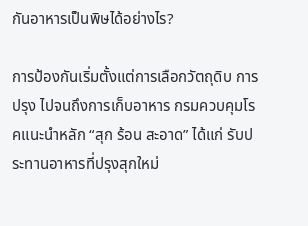กันอาหารเป็นพิษได้อย่างไร?

การป้องกันเริ่มตั้งแต่การเลือกวัตถุดิบ การปรุง ไปจนถึงการเก็บอาหาร กรมควบคุมโรคแนะนำหลัก “สุก ร้อน สะอาด” ได้แก่ รับประทานอาหารที่ปรุงสุกใหม่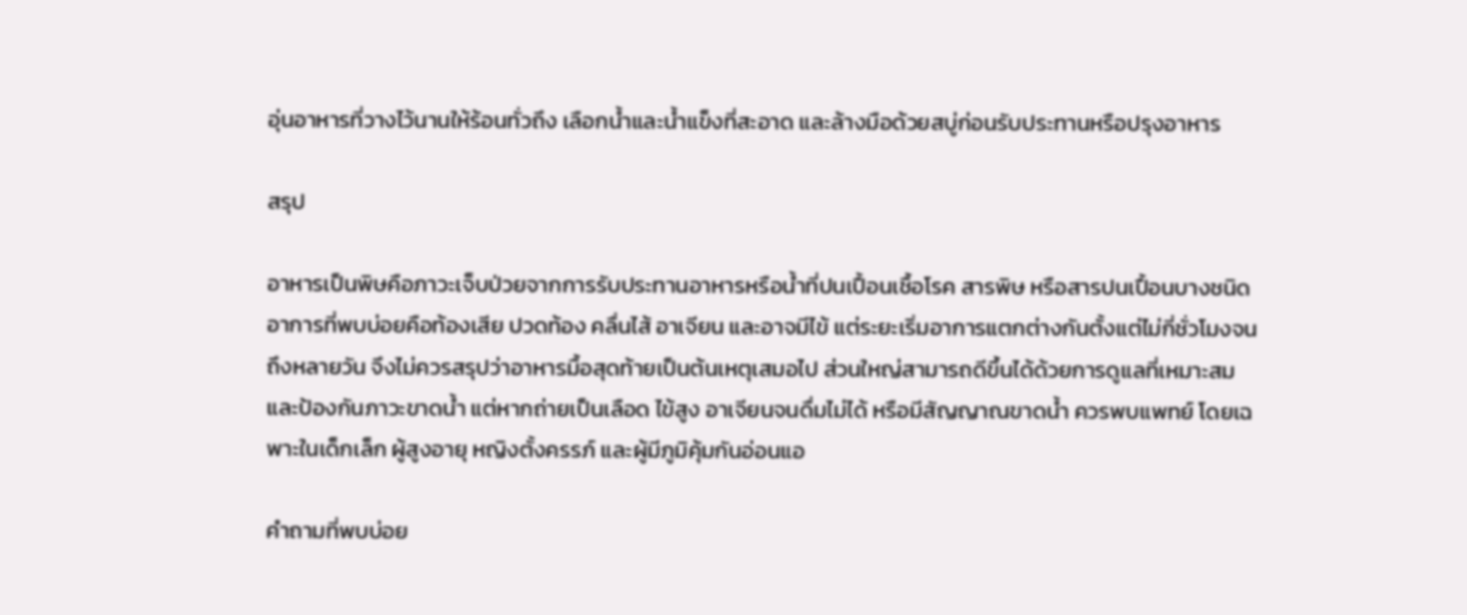อุ่นอาหารที่วางไว้นานให้ร้อนทั่วถึง เลือกน้ำและน้ำแข็งที่สะอาด และล้างมือด้วยสบู่ก่อนรับประทานหรือปรุงอาหาร

สรุป

อาหารเป็นพิษคือภาวะเจ็บป่วยจากการรับประทานอาหารหรือน้ำที่ปนเปื้อนเชื้อโรค สารพิษ หรือสารปนเปื้อนบางชนิด อาการที่พบบ่อยคือท้องเสีย ปวดท้อง คลื่นไส้ อาเจียน และอาจมีไข้ แต่ระยะเริ่มอาการแตกต่างกันตั้งแต่ไม่กี่ชั่วโมงจนถึงหลายวัน จึงไม่ควรสรุปว่าอาหารมื้อสุดท้ายเป็นต้นเหตุเสมอไป ส่วนใหญ่สามารถดีขึ้นได้ด้วยการดูแลที่เหมาะสมและป้องกันภาวะขาดน้ำ แต่หากถ่ายเป็นเลือด ไข้สูง อาเจียนจนดื่มไม่ได้ หรือมีสัญญาณขาดน้ำ ควรพบแพทย์ โดยเฉพาะในเด็กเล็ก ผู้สูงอายุ หญิงตั้งครรภ์ และผู้มีภูมิคุ้มกันอ่อนแอ

คำถามที่พบบ่อย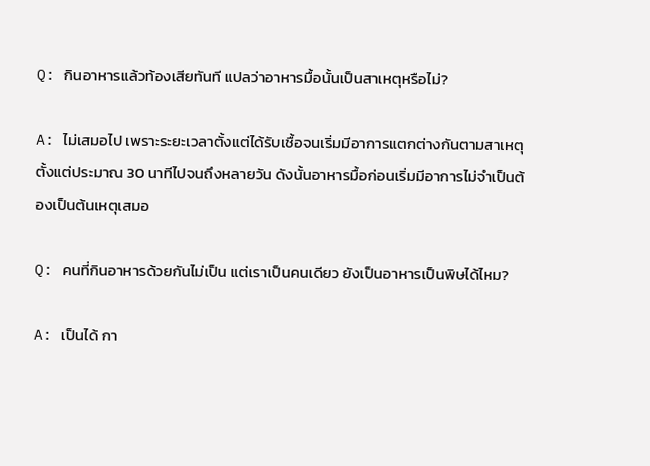Q: กินอาหารแล้วท้องเสียทันที แปลว่าอาหารมื้อนั้นเป็นสาเหตุหรือไม่?

A: ไม่เสมอไป เพราะระยะเวลาตั้งแต่ได้รับเชื้อจนเริ่มมีอาการแตกต่างกันตามสาเหตุ ตั้งแต่ประมาณ 30 นาทีไปจนถึงหลายวัน ดังนั้นอาหารมื้อก่อนเริ่มมีอาการไม่จำเป็นต้องเป็นต้นเหตุเสมอ

Q: คนที่กินอาหารด้วยกันไม่เป็น แต่เราเป็นคนเดียว ยังเป็นอาหารเป็นพิษได้ไหม?

A: เป็นได้ กา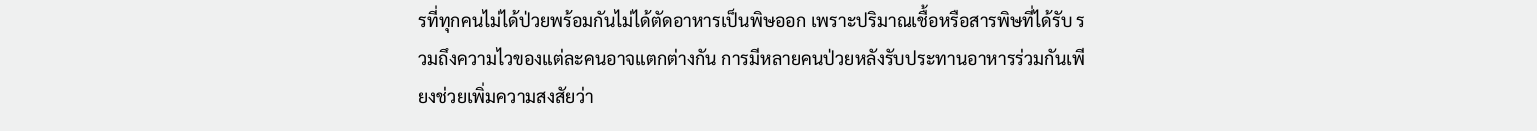รที่ทุกคนไม่ได้ป่วยพร้อมกันไม่ได้ตัดอาหารเป็นพิษออก เพราะปริมาณเชื้อหรือสารพิษที่ได้รับ รวมถึงความไวของแต่ละคนอาจแตกต่างกัน การมีหลายคนป่วยหลังรับประทานอาหารร่วมกันเพียงช่วยเพิ่มความสงสัยว่า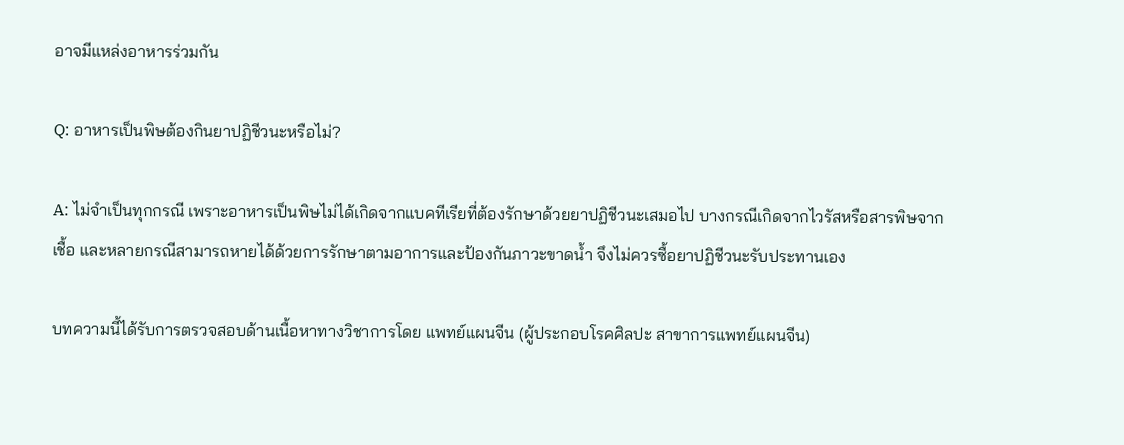อาจมีแหล่งอาหารร่วมกัน

Q: อาหารเป็นพิษต้องกินยาปฏิชีวนะหรือไม่?

A: ไม่จำเป็นทุกกรณี เพราะอาหารเป็นพิษไม่ได้เกิดจากแบคทีเรียที่ต้องรักษาด้วยยาปฏิชีวนะเสมอไป บางกรณีเกิดจากไวรัสหรือสารพิษจากเชื้อ และหลายกรณีสามารถหายได้ด้วยการรักษาตามอาการและป้องกันภาวะขาดน้ำ จึงไม่ควรซื้อยาปฏิชีวนะรับประทานเอง

บทความนี้ได้รับการตรวจสอบด้านเนื้อหาทางวิชาการโดย แพทย์แผนจีน (ผู้ประกอบโรคศิลปะ สาขาการแพทย์แผนจีน)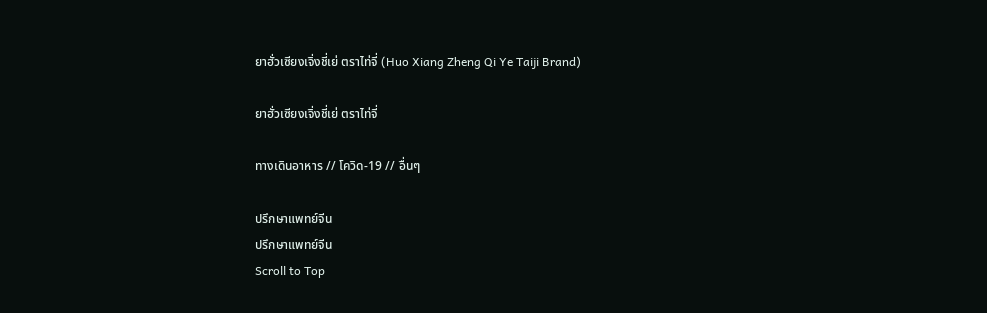ยาฮั่วเซียงเจิ่งชี่เย่ ตราไท่จี่ (Huo Xiang Zheng Qi Ye Taiji Brand)

ยาฮั่วเซียงเจิ่งชี่เย่ ตราไท่จี่

ทางเดินอาหาร // โควิด-19 // อื่นๆ

ปรึกษาแพทย์จีน
ปรึกษาแพทย์จีน
Scroll to Top